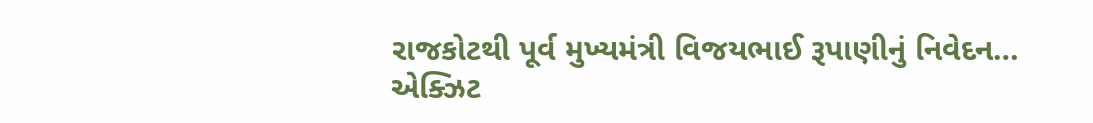રાજકોટથી પૂર્વ મુખ્યમંત્રી વિજયભાઈ રૂપાણીનું નિવેદન…
એક્ઝિટ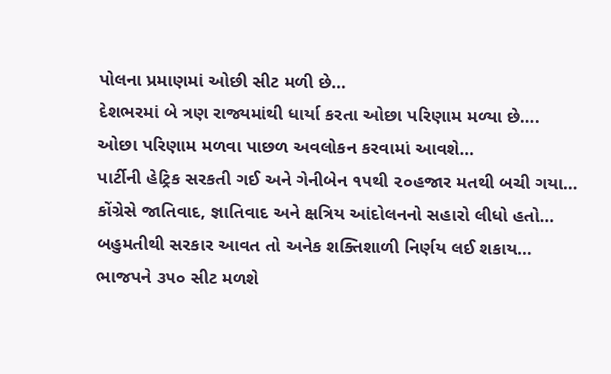પોલના પ્રમાણમાં ઓછી સીટ મળી છે…
દેશભરમાં બે ત્રણ રાજ્યમાંથી ધાર્યા કરતા ઓછા પરિણામ મળ્યા છે….
ઓછા પરિણામ મળવા પાછળ અવલોકન કરવામાં આવશે…
પાર્ટીની હેટ્રિક સરકતી ગઈ અને ગેનીબેન ૧૫થી ૨૦હજાર મતથી બચી ગયા…
કોંગ્રેસે જાતિવાદ, જ્ઞાતિવાદ અને ક્ષત્રિય આંદોલનનો સહારો લીધો હતો…
બહુમતીથી સરકાર આવત તો અનેક શક્તિશાળી નિર્ણય લઈ શકાય…
ભાજપને ૩૫૦ સીટ મળશે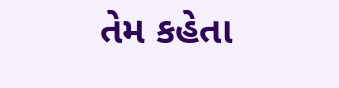તેમ કહેતા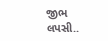જીભ લપસી..